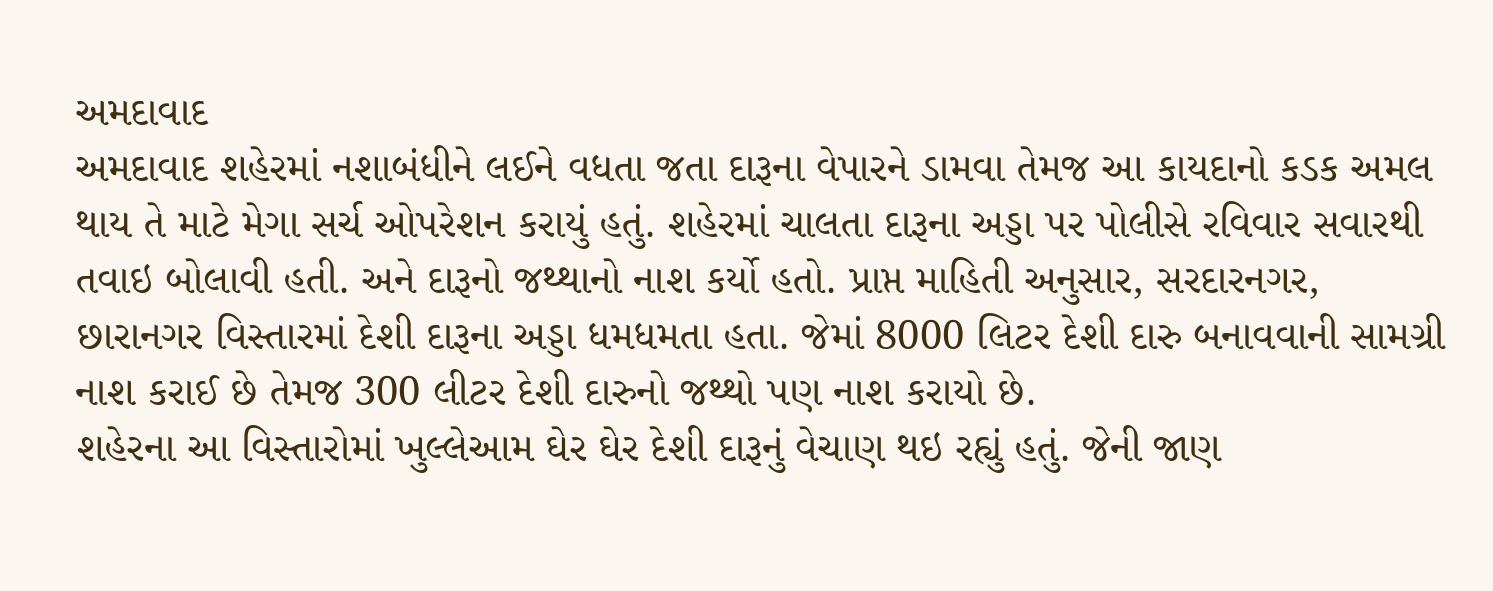અમદાવાદ
અમદાવાદ શહેરમાં નશાબંધીને લઈને વધતા જતા દારૂના વેપારને ડામવા તેમજ આ કાયદાનો કડક અમલ થાય તે માટે મેગા સર્ચ ઓપરેશન કરાયું હતું. શહેરમાં ચાલતા દારૂના અડ્ડા પર પોલીસે રવિવાર સવારથી તવાઇ બોલાવી હતી. અને દારૂનો જથ્થાનો નાશ કર્યો હતો. પ્રાપ્ત માહિતી અનુસાર, સરદારનગર, છારાનગર વિસ્તારમાં દેશી દારૂના અડ્ડા ધમધમતા હતા. જેમાં 8000 લિટર દેશી દારુ બનાવવાની સામગ્રી નાશ કરાઈ છે તેમજ 300 લીટર દેશી દારુનો જથ્થો પણ નાશ કરાયો છે.
શહેરના આ વિસ્તારોમાં ખુલ્લેઆમ ઘેર ઘેર દેશી દારૂનું વેચાણ થઇ રહ્યું હતું. જેની જાણ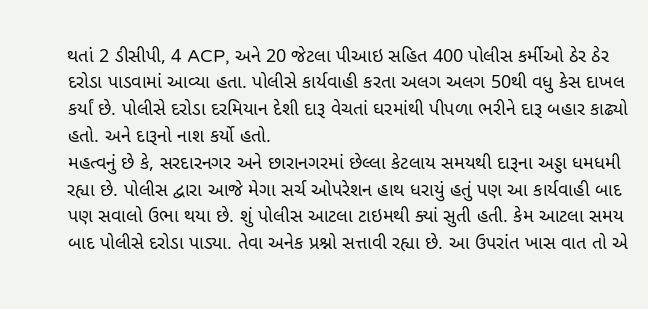થતાં 2 ડીસીપી, 4 ACP, અને 20 જેટલા પીઆઇ સહિત 400 પોલીસ કર્મીઓ ઠેર ઠેર દરોડા પાડવામાં આવ્યા હતા. પોલીસે કાર્યવાહી કરતા અલગ અલગ 50થી વધુ કેસ દાખલ કર્યાં છે. પોલીસે દરોડા દરમિયાન દેશી દારૂ વેચતાં ઘરમાંથી પીપળા ભરીને દારૂ બહાર કાઢ્યો હતો. અને દારૂનો નાશ કર્યો હતો.
મહત્વનું છે કે, સરદારનગર અને છારાનગરમાં છેલ્લા કેટલાય સમયથી દારૂના અડ્ડા ધમધમી રહ્યા છે. પોલીસ દ્વારા આજે મેગા સર્ચ ઓપરેશન હાથ ધરાયું હતું પણ આ કાર્યવાહી બાદ પણ સવાલો ઉભા થયા છે. શું પોલીસ આટલા ટાઇમથી ક્યાં સુતી હતી. કેમ આટલા સમય બાદ પોલીસે દરોડા પાડ્યા. તેવા અનેક પ્રશ્નો સત્તાવી રહ્યા છે. આ ઉપરાંત ખાસ વાત તો એ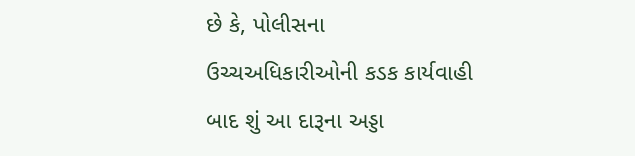છે કે, પોલીસના ઉચ્ચઅધિકારીઓની કડક કાર્યવાહી બાદ શું આ દારૂના અડ્ડા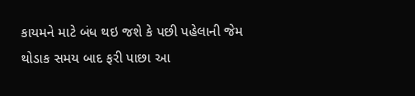કાયમને માટે બંધ થઇ જશે કે પછી પહેલાની જેમ થોડાક સમય બાદ ફરી પાછા આ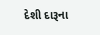દેશી દારૂના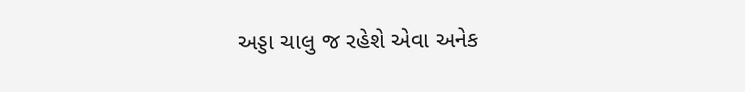અડ્ડા ચાલુ જ રહેશે એવા અનેક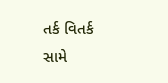તર્ક વિતર્ક સામે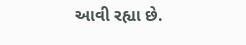આવી રહ્યા છે.